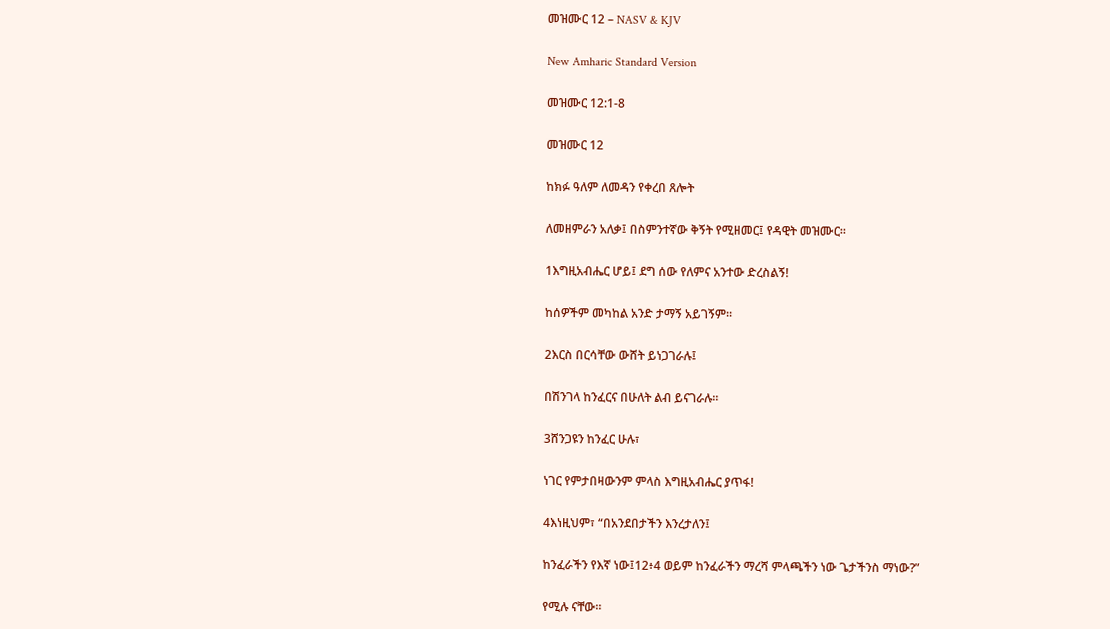መዝሙር 12 – NASV & KJV

New Amharic Standard Version

መዝሙር 12:1-8

መዝሙር 12

ከክፉ ዓለም ለመዳን የቀረበ ጸሎት

ለመዘምራን አለቃ፤ በስምንተኛው ቅኝት የሚዘመር፤ የዳዊት መዝሙር።

1እግዚአብሔር ሆይ፤ ደግ ሰው የለምና አንተው ድረስልኝ!

ከሰዎችም መካከል አንድ ታማኝ አይገኝም።

2እርስ በርሳቸው ውሸት ይነጋገራሉ፤

በሽንገላ ከንፈርና በሁለት ልብ ይናገራሉ።

3ሸንጋዩን ከንፈር ሁሉ፣

ነገር የምታበዛውንም ምላስ እግዚአብሔር ያጥፋ!

4እነዚህም፣ “በአንደበታችን እንረታለን፤

ከንፈራችን የእኛ ነው፤12፥4 ወይም ከንፈራችን ማረሻ ምላጫችን ነው ጌታችንስ ማነው?”

የሚሉ ናቸው።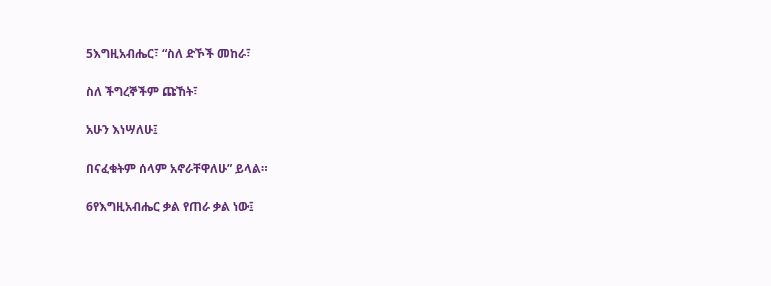5እግዚአብሔር፣ “ስለ ድኾች መከራ፣

ስለ ችግረኞችም ጩኸት፣

አሁን እነሣለሁ፤

በናፈቁትም ሰላም አኖራቸዋለሁ” ይላል።

6የእግዚአብሔር ቃል የጠራ ቃል ነው፤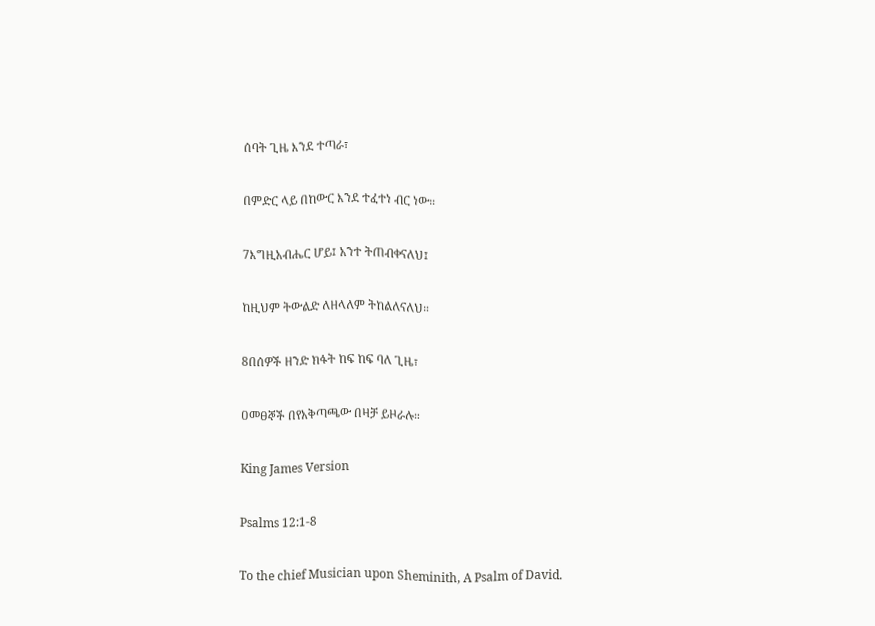ሰባት ጊዜ እንደ ተጣራ፣

በምድር ላይ በከውር እንደ ተፈተነ ብር ነው።

7እግዚአብሔር ሆይ፤ አንተ ትጠብቀናለህ፤

ከዚህም ትውልድ ለዘላለም ትከልለናለህ።

8በሰዎች ዘንድ ክፋት ከፍ ከፍ ባለ ጊዜ፣

ዐመፀኞች በየአቅጣጫው በዛቻ ይዞራሉ።

King James Version

Psalms 12:1-8

To the chief Musician upon Sheminith, A Psalm of David.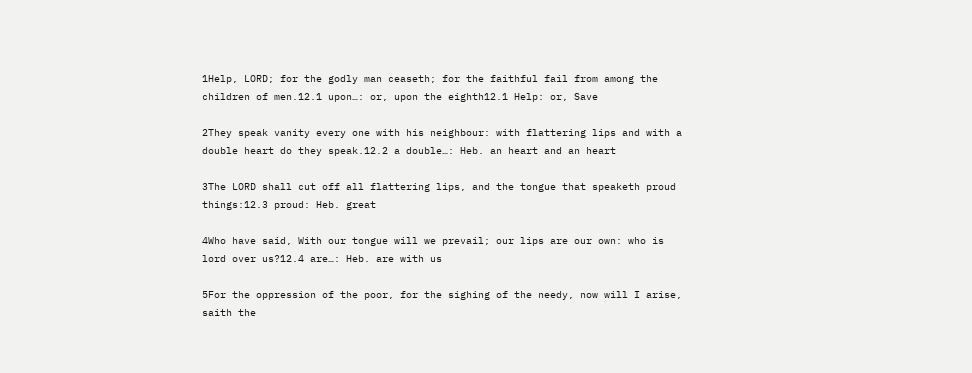1Help, LORD; for the godly man ceaseth; for the faithful fail from among the children of men.12.1 upon…: or, upon the eighth12.1 Help: or, Save

2They speak vanity every one with his neighbour: with flattering lips and with a double heart do they speak.12.2 a double…: Heb. an heart and an heart

3The LORD shall cut off all flattering lips, and the tongue that speaketh proud things:12.3 proud: Heb. great

4Who have said, With our tongue will we prevail; our lips are our own: who is lord over us?12.4 are…: Heb. are with us

5For the oppression of the poor, for the sighing of the needy, now will I arise, saith the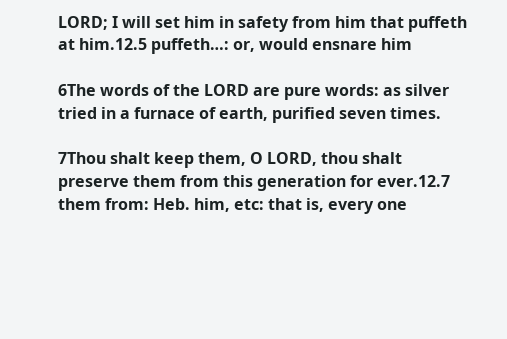LORD; I will set him in safety from him that puffeth at him.12.5 puffeth…: or, would ensnare him

6The words of the LORD are pure words: as silver tried in a furnace of earth, purified seven times.

7Thou shalt keep them, O LORD, thou shalt preserve them from this generation for ever.12.7 them from: Heb. him, etc: that is, every one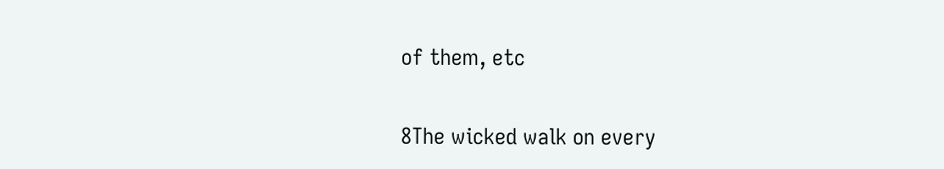of them, etc

8The wicked walk on every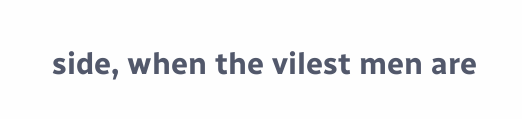side, when the vilest men are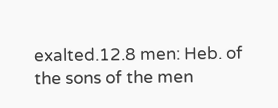exalted.12.8 men: Heb. of the sons of the men